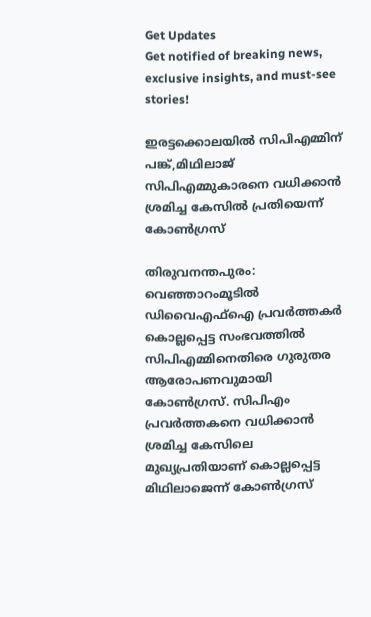Get Updates
Get notified of breaking news, exclusive insights, and must-see stories!

ഇരട്ടക്കൊലയിൽ സിപിഎമ്മിന് പങ്ക്,മിഥിലാജ് സിപിഎമ്മുകാരനെ വധിക്കാൻ ശ്രമിച്ച കേസിൽ പ്രതിയെന്ന് കോൺഗ്രസ്

തിരുവനന്തപുരം: വെഞ്ഞാറംമൂടില്‍ ഡിവൈഎഫ്‌ഐ പ്രവര്‍ത്തകര്‍ കൊല്ലപ്പെട്ട സംഭവത്തില്‍ സിപിഎമ്മിനെതിരെ ഗുരുതര ആരോപണവുമായി കോണ്‍ഗ്രസ്. സിപിഎം പ്രവര്‍ത്തകനെ വധിക്കാന്‍ ശ്രമിച്ച കേസിലെ മുഖ്യപ്രതിയാണ് കൊല്ലപ്പെട്ട മിഥിലാജെന്ന് കോണ്‍ഗ്രസ്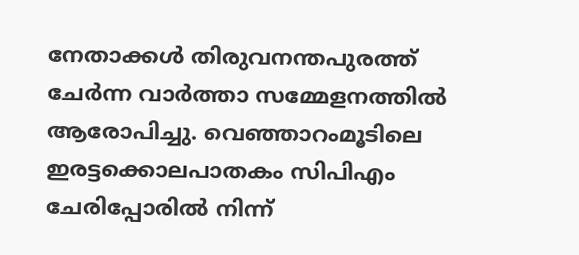നേതാക്കള്‍ തിരുവനന്തപുരത്ത് ചേര്‍ന്ന വാര്‍ത്താ സമ്മേളനത്തില്‍ ആരോപിച്ചു. വെഞ്ഞാറംമൂടിലെ ഇരട്ടക്കൊലപാതകം സിപിഎം ചേരിപ്പോരില്‍ നിന്ന്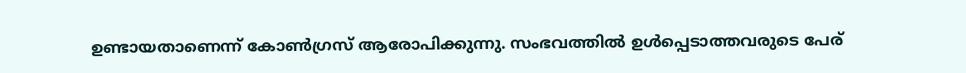ഉണ്ടായതാണെന്ന് കോണ്‍ഗ്രസ് ആരോപിക്കുന്നു. സംഭവത്തില്‍ ഉള്‍പ്പെടാത്തവരുടെ പേര്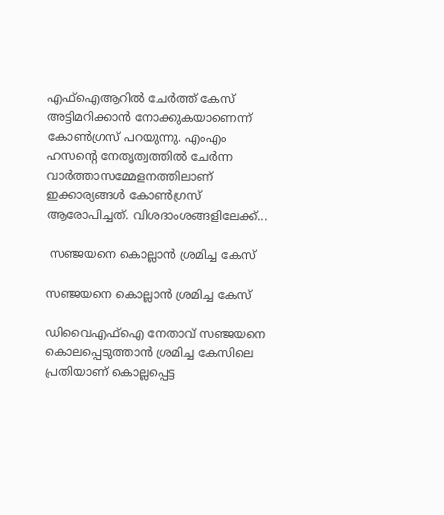എഫ്‌ഐആറില്‍ ചേര്‍ത്ത് കേസ് അട്ടിമറിക്കാന്‍ നോക്കുകയാണെന്ന് കോണ്‍ഗ്രസ് പറയുന്നു. എംഎം ഹസന്റെ നേതൃത്വത്തില്‍ ചേര്‍ന്ന വാര്‍ത്താസമ്മേളനത്തിലാണ് ഇക്കാര്യങ്ങള്‍ കോണ്‍ഗ്രസ് ആരോപിച്ചത്. വിശദാംശങ്ങളിലേക്ക്...

 സഞ്ജയനെ കൊല്ലാന്‍ ശ്രമിച്ച കേസ്

സഞ്ജയനെ കൊല്ലാന്‍ ശ്രമിച്ച കേസ്

ഡിവൈഎഫ്‌ഐ നേതാവ് സഞ്ജയനെ കൊലപ്പെടുത്താന്‍ ശ്രമിച്ച കേസിലെ പ്രതിയാണ് കൊല്ലപ്പെട്ട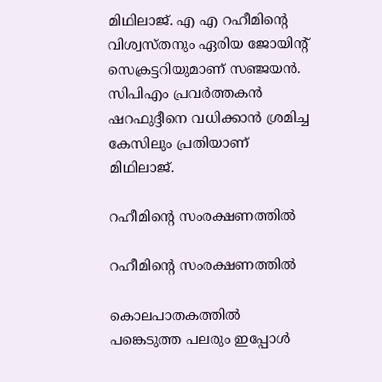മിഥിലാജ്. എ എ റഹീമിന്റെ വിശ്വസ്തനും ഏരിയ ജോയിന്റ് സെക്രട്ടറിയുമാണ് സഞ്ജയന്‍. സിപിഎം പ്രവര്‍ത്തകന്‍ ഷറഫുദ്ദീനെ വധിക്കാന്‍ ശ്രമിച്ച കേസിലും പ്രതിയാണ് മിഥിലാജ്.

റഹീമിന്റെ സംരക്ഷണത്തില്‍

റഹീമിന്റെ സംരക്ഷണത്തില്‍

കൊലപാതകത്തില്‍ പങ്കെടുത്ത പലരും ഇപ്പോള്‍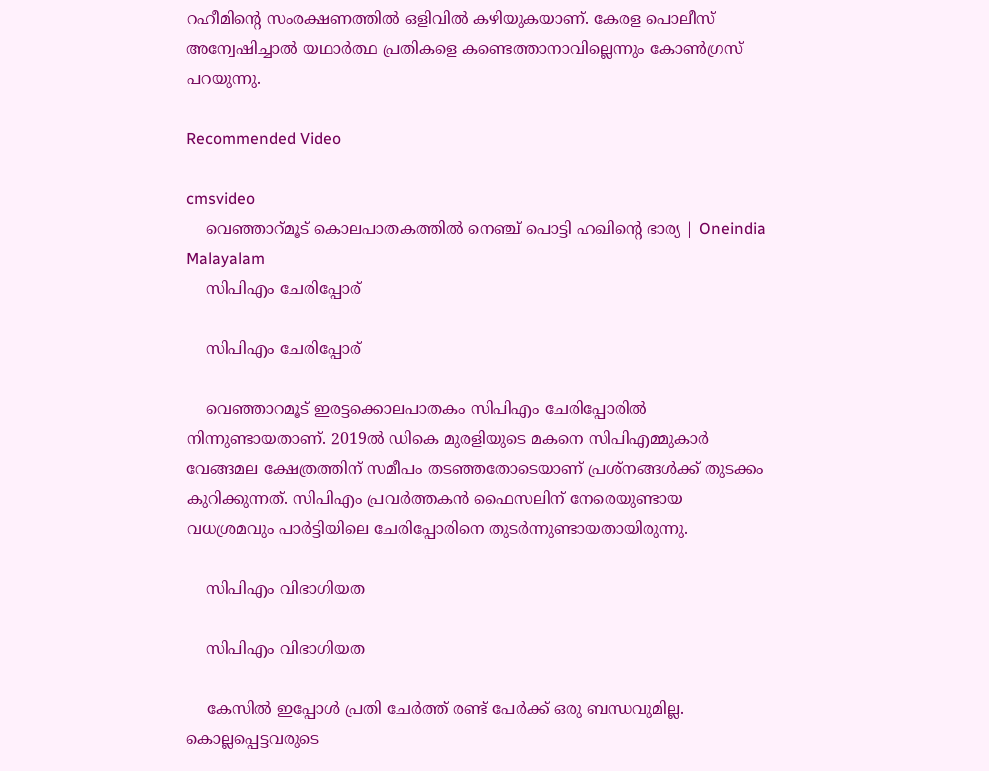റഹീമിന്റെ സംരക്ഷണത്തില്‍ ഒളിവില്‍ കഴിയുകയാണ്. കേരള പൊലീസ് അന്വേഷിച്ചാല്‍ യഥാര്‍ത്ഥ പ്രതികളെ കണ്ടെത്താനാവില്ലെന്നും കോണ്‍ഗ്രസ് പറയുന്നു.

Recommended Video

cmsvideo
    വെഞ്ഞാറ്മൂട് കൊലപാതകത്തില്‍ നെഞ്ച് പൊട്ടി ഹഖിന്റെ ഭാര്യ | Oneindia Malayalam
    സിപിഎം ചേരിപ്പോര്

    സിപിഎം ചേരിപ്പോര്

    വെഞ്ഞാറമൂട് ഇരട്ടക്കൊലപാതകം സിപിഎം ചേരിപ്പോരില്‍ നിന്നുണ്ടായതാണ്. 2019ല്‍ ഡികെ മുരളിയുടെ മകനെ സിപിഎമ്മുകാര്‍ വേങ്ങമല ക്ഷേത്രത്തിന് സമീപം തടഞ്ഞതോടെയാണ് പ്രശ്‌നങ്ങള്‍ക്ക് തുടക്കം കുറിക്കുന്നത്. സിപിഎം പ്രവര്‍ത്തകന്‍ ഫൈസലിന് നേരെയുണ്ടായ വധശ്രമവും പാര്‍ട്ടിയിലെ ചേരിപ്പോരിനെ തുടര്‍ന്നുണ്ടായതായിരുന്നു.

    സിപിഎം വിഭാഗിയത

    സിപിഎം വിഭാഗിയത

    കേസില്‍ ഇപ്പോള്‍ പ്രതി ചേര്‍ത്ത് രണ്ട് പേര്‍ക്ക് ഒരു ബന്ധവുമില്ല. കൊല്ലപ്പെട്ടവരുടെ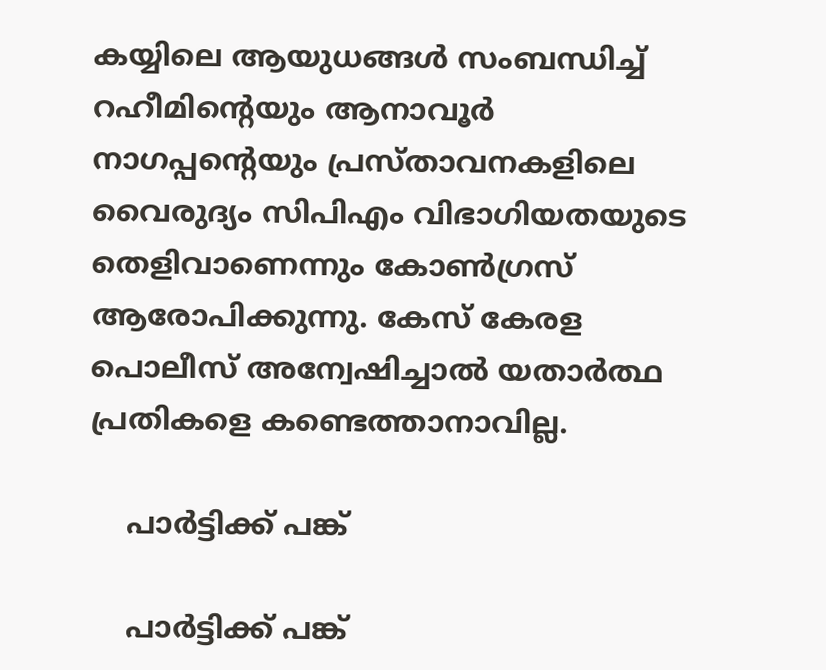കയ്യിലെ ആയുധങ്ങള്‍ സംബന്ധിച്ച് റഹീമിന്റെയും ആനാവൂര്‍ നാഗപ്പന്റെയും പ്രസ്താവനകളിലെ വൈരുദ്യം സിപിഎം വിഭാഗിയതയുടെ തെളിവാണെന്നും കോണ്‍ഗ്രസ് ആരോപിക്കുന്നു. കേസ് കേരള പൊലീസ് അന്വേഷിച്ചാല്‍ യതാര്‍ത്ഥ പ്രതികളെ കണ്ടെത്താനാവില്ല.

    പാര്‍ട്ടിക്ക് പങ്ക്

    പാര്‍ട്ടിക്ക് പങ്ക്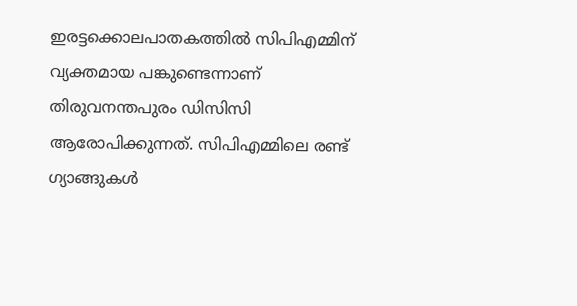ഇരട്ടക്കൊലപാതകത്തില്‍ സിപിഎമ്മിന് വ്യക്തമായ പങ്കുണ്ടെന്നാണ് തിരുവനന്തപുരം ഡിസിസി ആരോപിക്കുന്നത്. സിപിഎമ്മിലെ രണ്ട് ഗ്യാങ്ങുകള്‍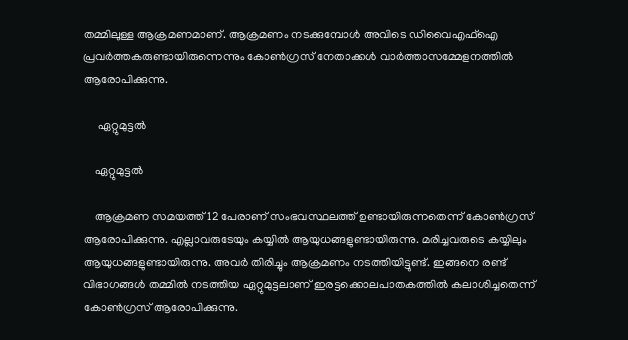തമ്മിലുള്ള ആക്രമണമാണ്. ആക്രമണം നടക്കുമ്പോള്‍ അവിടെ ഡിവൈഎഫ്‌ഐ പ്രവര്‍ത്തകരുണ്ടായിരുന്നെന്നും കോണ്‍ഗ്രസ് നേതാക്കള്‍ വാര്‍ത്താസമ്മേളനത്തില്‍ ആരോപിക്കുന്നു.

     ഏറ്റുമുട്ടല്‍

    ഏറ്റുമുട്ടല്‍

    ആക്രമണ സമയത്ത് 12 പേരാണ് സംഭവസ്ഥലത്ത് ഉണ്ടായിരുന്നതെന്ന് കോണ്‍ഗ്രസ് ആരോപിക്കുന്നു. എല്ലാവരുടേയും കയ്യില്‍ ആയുധങ്ങളുണ്ടായിരുന്നു. മരിച്ചവരുടെ കയ്യിലും ആയുധങ്ങളുണ്ടായിരുന്നു. അവര്‍ തിരിച്ചും ആക്രമണം നടത്തിയിട്ടുണ്ട്. ഇങ്ങനെ രണ്ട് വിഭാഗങ്ങള്‍ തമ്മില്‍ നടത്തിയ ഏറ്റുമുട്ടലാണ് ഇരട്ടക്കൊലപാതകത്തില്‍ കലാശിച്ചതെന്ന് കോണ്‍ഗ്രസ് ആരോപിക്കുന്നു.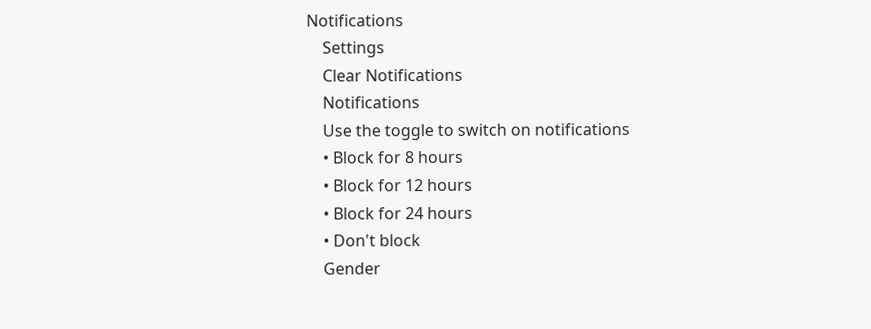Notifications
    Settings
    Clear Notifications
    Notifications
    Use the toggle to switch on notifications
    • Block for 8 hours
    • Block for 12 hours
    • Block for 24 hours
    • Don't block
    Gender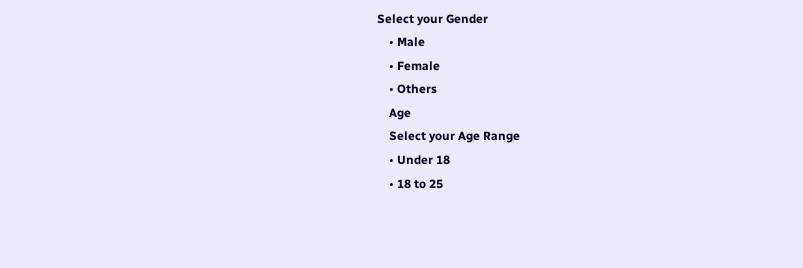Select your Gender
    • Male
    • Female
    • Others
    Age
    Select your Age Range
    • Under 18
    • 18 to 25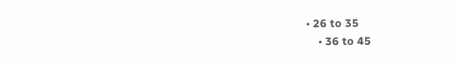• 26 to 35
    • 36 to 45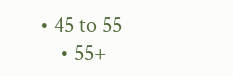• 45 to 55
    • 55+